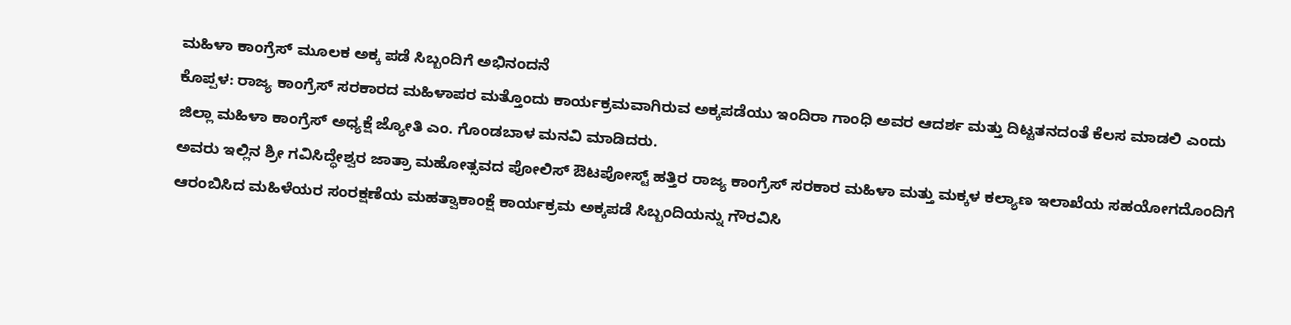ಮಹಿಳಾ ಕಾಂಗ್ರೆಸ್ ಮೂಲಕ ಅಕ್ಕ ಪಡೆ ಸಿಬ್ಬಂದಿಗೆ ಅಭಿನಂದನೆ
ಕೊಪ್ಪಳ: ರಾಜ್ಯ ಕಾಂಗ್ರೆಸ್ ಸರಕಾರದ ಮಹಿಳಾಪರ ಮತ್ತೊಂದು ಕಾರ್ಯಕ್ರಮವಾಗಿರುವ ಅಕ್ಕಪಡೆಯು ಇಂದಿರಾ ಗಾಂಧಿ ಅವರ ಆದರ್ಶ ಮತ್ತು ದಿಟ್ಟತನದಂತೆ ಕೆಲಸ ಮಾಡಲಿ ಎಂದು ಜಿಲ್ಲಾ ಮಹಿಳಾ ಕಾಂಗ್ರೆಸ್ ಅಧ್ಯಕ್ಷೆ ಜ್ಯೋತಿ ಎಂ. ಗೊಂಡಬಾಳ ಮನವಿ ಮಾಡಿದರು.
ಅವರು ಇಲ್ಲಿನ ಶ್ರೀ ಗವಿಸಿದ್ಧೇಶ್ವರ ಜಾತ್ರಾ ಮಹೋತ್ಸವದ ಪೋಲಿಸ್ ಔಟಪೋಸ್ಟ್ ಹತ್ತಿರ ರಾಜ್ಯ ಕಾಂಗ್ರೆಸ್ ಸರಕಾರ ಮಹಿಳಾ ಮತ್ತು ಮಕ್ಕಳ ಕಲ್ಯಾಣ ಇಲಾಖೆಯ ಸಹಯೋಗದೊಂದಿಗೆ ಆರಂಬಿಸಿದ ಮಹಿಳೆಯರ ಸಂರಕ್ಷಣೆಯ ಮಹತ್ವಾಕಾಂಕ್ಷೆ ಕಾರ್ಯಕ್ರಮ ಅಕ್ಕಪಡೆ ಸಿಬ್ಬಂದಿಯನ್ನು ಗೌರವಿಸಿ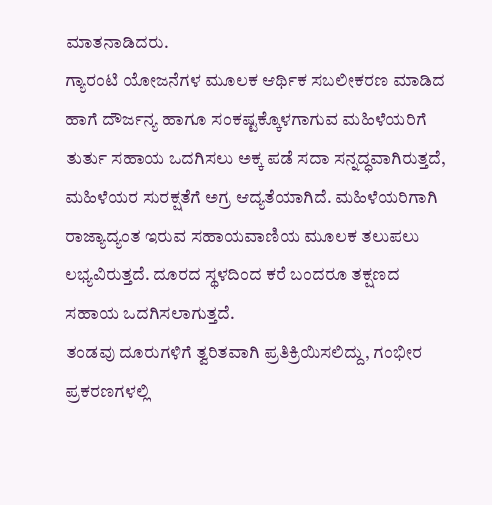ಮಾತನಾಡಿದರು.
ಗ್ಯಾರಂಟಿ ಯೋಜನೆಗಳ ಮೂಲಕ ಆರ್ಥಿಕ ಸಬಲೀಕರಣ ಮಾಡಿದ ಹಾಗೆ ದೌರ್ಜನ್ಯ ಹಾಗೂ ಸಂಕಷ್ಟಕ್ಕೊಳಗಾಗುವ ಮಹಿಳೆಯರಿಗೆ ತುರ್ತು ಸಹಾಯ ಒದಗಿಸಲು ಅಕ್ಕ ಪಡೆ ಸದಾ ಸನ್ನದ್ಧವಾಗಿರುತ್ತದೆ, ಮಹಿಳೆಯರ ಸುರಕ್ಷತೆಗೆ ಅಗ್ರ ಆದ್ಯತೆಯಾಗಿದೆ. ಮಹಿಳೆಯರಿಗಾಗಿ ರಾಜ್ಯಾದ್ಯಂತ ಇರುವ ಸಹಾಯವಾಣಿಯ ಮೂಲಕ ತಲುಪಲು ಲಭ್ಯವಿರುತ್ತದೆ. ದೂರದ ಸ್ಥಳದಿಂದ ಕರೆ ಬಂದರೂ ತಕ್ಷಣದ ಸಹಾಯ ಒದಗಿಸಲಾಗುತ್ತದೆ.
ತಂಡವು ದೂರುಗಳಿಗೆ ತ್ವರಿತವಾಗಿ ಪ್ರತಿಕ್ರಿಯಿಸಲಿದ್ದು, ಗಂಭೀರ ಪ್ರಕರಣಗಳಲ್ಲಿ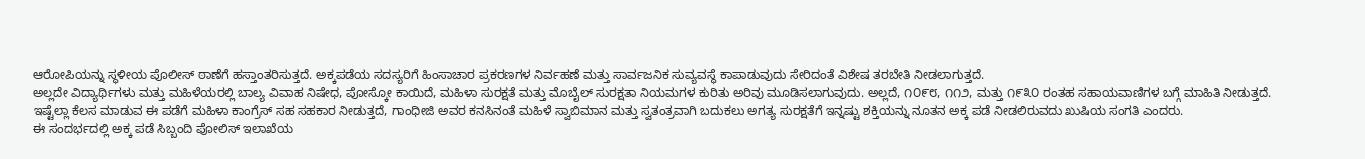ಆರೋಪಿಯನ್ನು ಸ್ಥಳೀಯ ಪೊಲೀಸ್ ಠಾಣೆಗೆ ಹಸ್ತಾಂತರಿಸುತ್ತದೆ. ಅಕ್ಕಪಡೆಯ ಸದಸ್ಯರಿಗೆ ಹಿಂಸಾಚಾರ ಪ್ರಕರಣಗಳ ನಿರ್ವಹಣೆ ಮತ್ತು ಸಾರ್ವಜನಿಕ ಸುವ್ಯವಸ್ಥೆ ಕಾಪಾಡುವುದು ಸೇರಿದಂತೆ ವಿಶೇಷ ತರಬೇತಿ ನೀಡಲಾಗುತ್ತದೆ.
ಅಲ್ಲದೇ ವಿದ್ಯಾರ್ಥಿಗಳು ಮತ್ತು ಮಹಿಳೆಯರಲ್ಲಿ ಬಾಲ್ಯ ವಿವಾಹ ನಿಷೇಧ, ಪೋಸ್ಕೋ ಕಾಯಿದೆ, ಮಹಿಳಾ ಸುರಕ್ಷತೆ ಮತ್ತು ಮೊಬೈಲ್ ಸುರಕ್ಷತಾ ನಿಯಮಗಳ ಕುರಿತು ಅರಿವು ಮೂಡಿಸಲಾಗುವುದು. ಅಲ್ಲದೆ, ೧೦೯೮, ೧೧೨, ಮತ್ತು ೧೯೩೦ ರಂತಹ ಸಹಾಯವಾಣಿಗಳ ಬಗ್ಗೆ ಮಾಹಿತಿ ನೀಡುತ್ತದೆ.
ಇಷ್ಟೆಲ್ಲಾ ಕೆಲಸ ಮಾಡುವ ಈ ಪಡೆಗೆ ಮಹಿಳಾ ಕಾಂಗ್ರೆಸ್ ಸಹ ಸಹಕಾರ ನೀಡುತ್ತದೆ, ಗಾಂಧೀಜಿ ಅವರ ಕನಸಿನಂತೆ ಮಹಿಳೆ ಸ್ವಾಬಿಮಾನ ಮತ್ತು ಸ್ವತಂತ್ರವಾಗಿ ಬದುಕಲು ಅಗತ್ಯ ಸುರಕ್ಷತೆಗೆ ಇನ್ನಷ್ಟು ಶಕ್ತಿಯನ್ನು ನೂತನ ಅಕ್ಕ ಪಡೆ ನೀಡಲಿರುವದು ಖುಷಿಯ ಸಂಗತಿ ಎಂದರು.
ಈ ಸಂದರ್ಭದಲ್ಲಿ ಅಕ್ಕ ಪಡೆ ಸಿಬ್ಬಂದಿ ಪೋಲಿಸ್ ಇಲಾಖೆಯ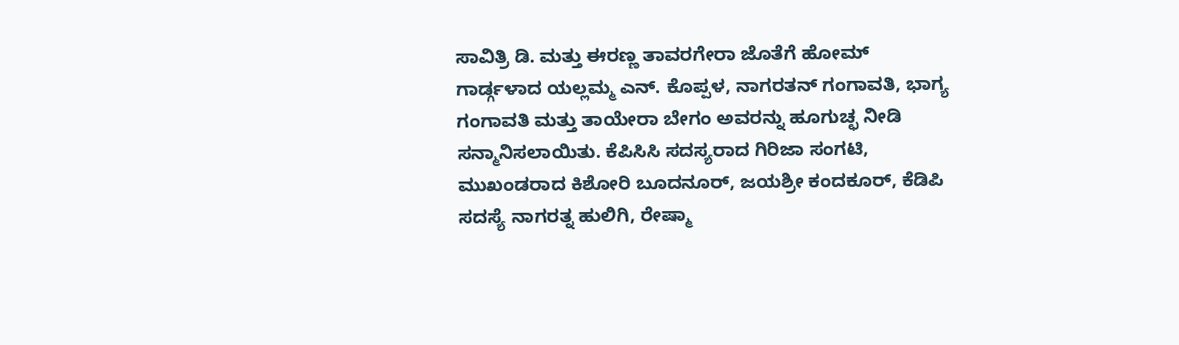ಸಾವಿತ್ರಿ ಡಿ. ಮತ್ತು ಈರಣ್ಣ ತಾವರಗೇರಾ ಜೊತೆಗೆ ಹೋಮ್ ಗಾರ್ಡ್ಗಳಾದ ಯಲ್ಲಮ್ಮ ಎನ್. ಕೊಪ್ಪಳ, ನಾಗರತನ್ ಗಂಗಾವತಿ, ಭಾಗ್ಯ ಗಂಗಾವತಿ ಮತ್ತು ತಾಯೇರಾ ಬೇಗಂ ಅವರನ್ನು ಹೂಗುಚ್ಛ ನೀಡಿ ಸನ್ಮಾನಿಸಲಾಯಿತು. ಕೆಪಿಸಿಸಿ ಸದಸ್ಯರಾದ ಗಿರಿಜಾ ಸಂಗಟಿ, ಮುಖಂಡರಾದ ಕಿಶೋರಿ ಬೂದನೂರ್, ಜಯಶ್ರೀ ಕಂದಕೂರ್, ಕೆಡಿಪಿ ಸದಸ್ಯೆ ನಾಗರತ್ನ ಹುಲಿಗಿ, ರೇಷ್ಮಾ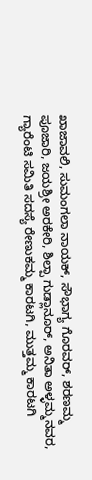ಖಾಜಾವಲಿ, ಸುಮಂಗಲಾ ನಾಯಕ್, ಸೌಭಾಗ್ಯ ಗೊರವರ್, ಶರಣಮ್ಮ ಪೂಜಾರಿ, ಜಯಶ್ರೀ ಅರಕೇರಿ, ಶಿಲ್ಪಾ ಗುಡ್ಲಾನೂರ್, ಅನಿತಾ ಅಳ್ಳಮ್ಮನವರ, ಗ್ಯಾರೆಂಟಿ ಸಮಿತಿ ಸದಸ್ಯೆ ರೇಣುಕಮ್ಮ ಕಾರಟಗಿ, ಮುತ್ತಮ್ಮ ಕಾರಟಗಿ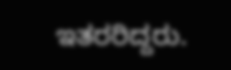ಇತರರಿದ್ದರು.